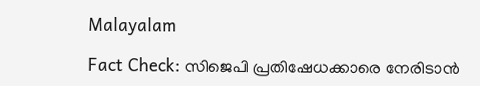Malayalam

Fact Check: സിജെപി പ്രതിഷേധക്കാരെ നേരിടാന്‍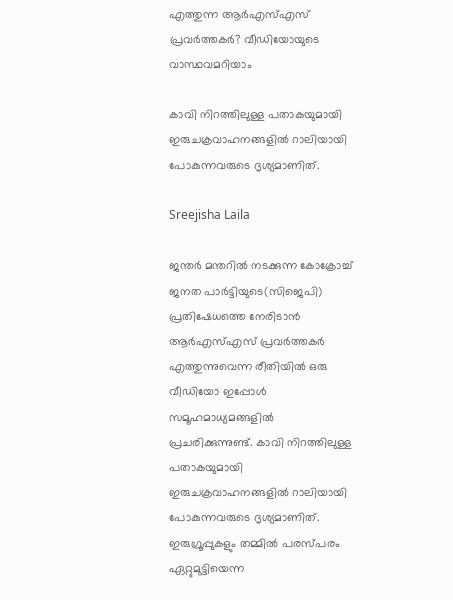എത്തുന്ന ആര്‍എസ്എസ് പ്രവര്‍ത്തകര്‍? വീഡിയോയുടെ വാസ്ഥവമറിയാം

കാവി നിറത്തിലുള്ള പതാകയുമായി ഇരുചക്രവാഹനങ്ങളില്‍ റാലിയായി പോകുന്നവരുടെ ദൃശ്യമാണിത്.

Sreejisha Laila

ജന്തര്‍ മന്തറില്‍ നടക്കുന്ന കോക്രോച്ച് ജനത പാര്‍ട്ടിയുടെ(സിജെപി) പ്രതിഷേധത്തെ നേരിടാന്‍ ആര്‍എസ്എസ് പ്രവര്‍ത്തകര്‍ എത്തുന്നുവെന്ന രീതിയില്‍ ഒരു വീഡിയോ ഇപ്പോള്‍ സമൂഹമാധ്യമങ്ങളില്‍ പ്രചരിക്കുന്നുണ്ട്. കാവി നിറത്തിലുള്ള പതാകയുമായി ഇരുചക്രവാഹനങ്ങളില്‍ റാലിയായി പോകുന്നവരുടെ ദൃശ്യമാണിത്. ഇരുഗ്രൂപ്പുകളും തമ്മില്‍ പരസ്പരം ഏറ്റുമുട്ടിയെന്ന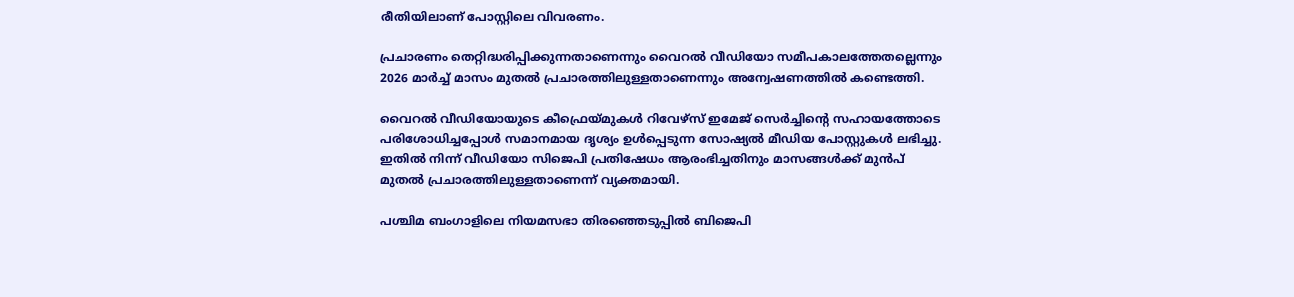രീതിയിലാണ് പോസ്റ്റിലെ വിവരണം.

പ്രചാരണം തെറ്റിദ്ധരിപ്പിക്കുന്നതാണെന്നും വൈറല്‍ വീഡിയോ സമീപകാലത്തേതല്ലെന്നും 2026 മാര്‍ച്ച് മാസം മുതല്‍ പ്രചാരത്തിലുള്ളതാണെന്നും അന്വേഷണത്തില്‍ കണ്ടെത്തി.

വൈറല്‍ വീഡിയോയുടെ കീഫ്രെയ്മുകള്‍ റിവേഴ്‌സ് ഇമേജ് സെര്‍ച്ചിന്റെ സഹായത്തോടെ പരിശോധിച്ചപ്പോള്‍ സമാനമായ ദൃശ്യം ഉള്‍പ്പെടുന്ന സോഷ്യല്‍ മീഡിയ പോസ്റ്റുകള്‍ ലഭിച്ചു. ഇതില്‍ നിന്ന് വീഡിയോ സിജെപി പ്രതിഷേധം ആരംഭിച്ചതിനും മാസങ്ങള്‍ക്ക് മുന്‍പ് മുതല്‍ പ്രചാരത്തിലുള്ളതാണെന്ന് വ്യക്തമായി.

പശ്ചിമ ബംഗാളിലെ നിയമസഭാ തിരഞ്ഞെടുപ്പില്‍ ബിജെപി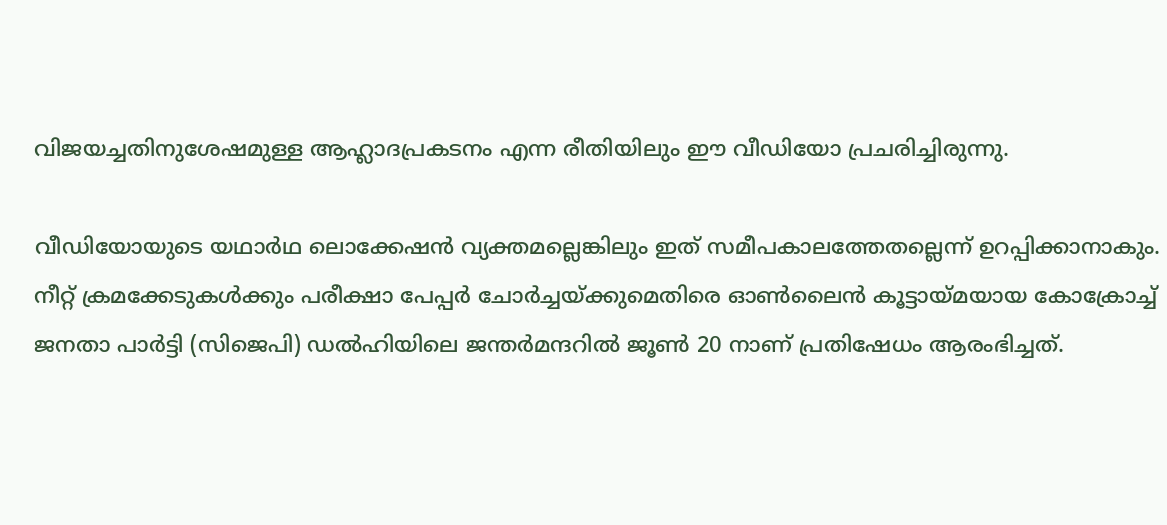വിജയച്ചതിനുശേഷമുള്ള ആഹ്ലാദപ്രകടനം എന്ന രീതിയിലും ഈ വീഡിയോ പ്രചരിച്ചിരുന്നു.

വീഡിയോയുടെ യഥാര്‍ഥ ലൊക്കേഷന്‍ വ്യക്തമല്ലെങ്കിലും ഇത് സമീപകാലത്തേതല്ലെന്ന് ഉറപ്പിക്കാനാകും. നീറ്റ് ക്രമക്കേടുകള്‍ക്കും പരീക്ഷാ പേപ്പര്‍ ചോര്‍ച്ചയ്ക്കുമെതിരെ ഓണ്‍ലൈന്‍ കൂട്ടായ്മയായ കോക്രോച്ച് ജനതാ പാര്‍ട്ടി (സിജെപി) ഡല്‍ഹിയിലെ ജന്തര്‍മന്ദറില്‍ ജൂണ്‍ 20 നാണ് പ്രതിഷേധം ആരംഭിച്ചത്.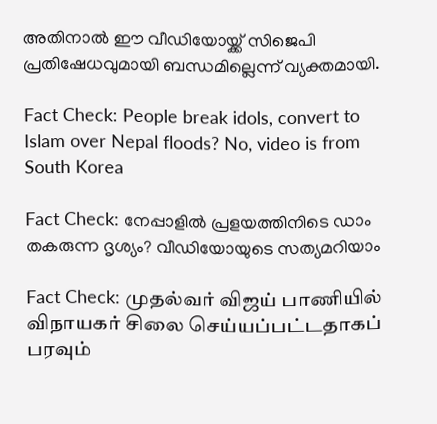അതിനാല്‍ ഈ വീഡിയോയ്ക്ക് സിജെപി പ്രതിഷേധവുമായി ബന്ധമില്ലെന്ന് വ്യക്തമായി.

Fact Check: People break idols, convert to Islam over Nepal floods? No, video is from South Korea

Fact Check: നേപ്പാളില്‍ പ്രളയത്തിനിടെ ഡാം തകരുന്ന ദൃശ്യം? വീഡിയോയുടെ സത്യമറിയാം

Fact Check: முதல்வர் விஜய் பாணியில் விநாயகர் சிலை செய்யப்பட்டதாகப் பரவும்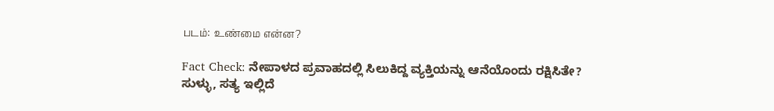படம்: உண்மை என்ன?

Fact Check: ನೇಪಾಳದ ಪ್ರವಾಹದಲ್ಲಿ ಸಿಲುಕಿದ್ದ ವ್ಯಕ್ತಿಯನ್ನು ಆನೆಯೊಂದು ರಕ್ಷಿಸಿತೇ? ಸುಳ್ಳು, ಸತ್ಯ ಇಲ್ಲಿದೆ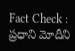Fact Check : ప్రధాని మోదీని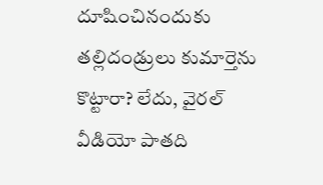దూషించినందుకు తల్లిదండ్రులు కుమార్తెను కొట్టారా? లేదు, వైరల్ వీడియో పాతది